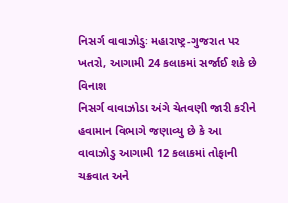નિસર્ગ વાવાઝોડુઃ મહારાષ્ટ્ર-ગુજરાત પર ખતરો, આગામી 24 કલાકમાં સર્જાઈ શકે છે વિનાશ
નિસર્ગ વાવાઝોડા અંગે ચેતવણી જારી કરીને હવામાન વિભાગે જણાવ્યુ છે કે આ વાવાઝોડુ આગામી 12 કલાકમાં તોફાની ચક્રવાત અને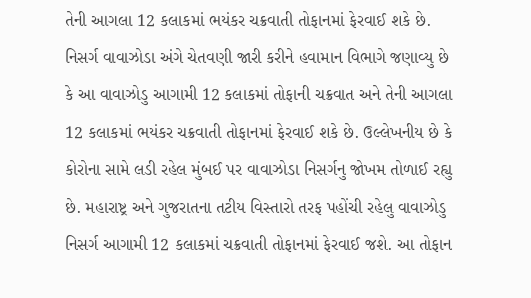તેની આગલા 12 કલાકમાં ભયંકર ચક્રવાતી તોફાનમાં ફેરવાઈ શકે છે.
નિસર્ગ વાવાઝોડા અંગે ચેતવણી જારી કરીને હવામાન વિભાગે જણાવ્યુ છે કે આ વાવાઝોડુ આગામી 12 કલાકમાં તોફાની ચક્રવાત અને તેની આગલા 12 કલાકમાં ભયંકર ચક્રવાતી તોફાનમાં ફેરવાઈ શકે છે. ઉલ્લેખનીય છે કે કોરોના સામે લડી રહેલ મુંબઈ પર વાવાઝોડા નિસર્ગનુ જોખમ તોળાઈ રહ્યુ છે. મહારાષ્ટ્ર અને ગુજરાતના તટીય વિસ્તારો તરફ પહોંચી રહેલુ વાવાઝોડુ નિસર્ગ આગામી 12 કલાકમાં ચક્રવાતી તોફાનમાં ફેરવાઈ જશે. આ તોફાન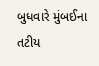બુધવારે મુંબઈના તટીય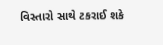વિસ્તારો સાથે ટકરાઈ શકે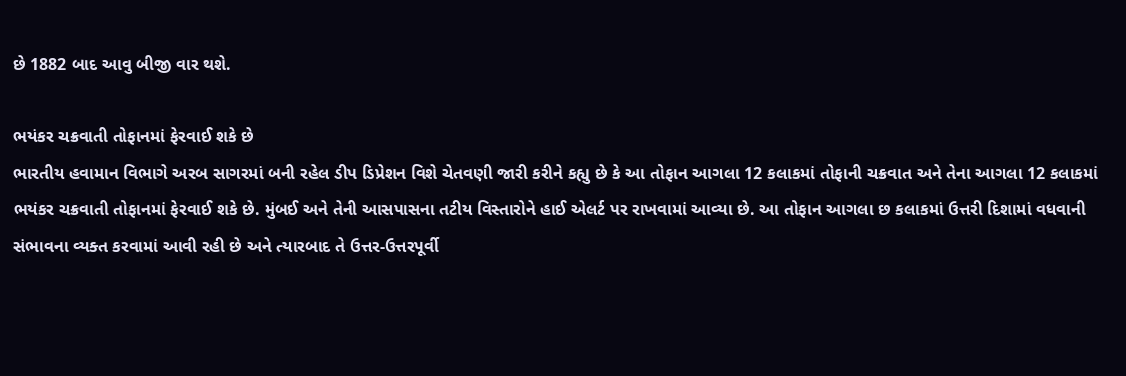છે 1882 બાદ આવુ બીજી વાર થશે.

ભયંકર ચક્રવાતી તોફાનમાં ફેરવાઈ શકે છે
ભારતીય હવામાન વિભાગે અરબ સાગરમાં બની રહેલ ડીપ ડિપ્રેશન વિશે ચેતવણી જારી કરીને કહ્યુ છે કે આ તોફાન આગલા 12 કલાકમાં તોફાની ચક્રવાત અને તેના આગલા 12 કલાકમાં ભયંકર ચક્રવાતી તોફાનમાં ફેરવાઈ શકે છે. મુંબઈ અને તેની આસપાસના તટીય વિસ્તારોને હાઈ એલર્ટ પર રાખવામાં આવ્યા છે. આ તોફાન આગલા છ કલાકમાં ઉત્તરી દિશામાં વધવાની સંભાવના વ્યક્ત કરવામાં આવી રહી છે અને ત્યારબાદ તે ઉત્તર-ઉત્તરપૂર્વી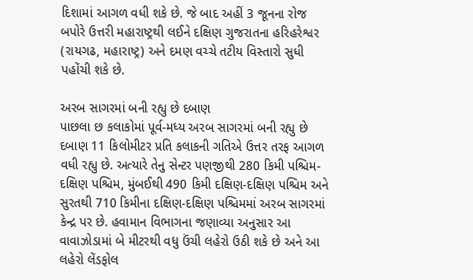દિશામાં આગળ વધી શકે છે. જે બાદ અહીં 3 જૂનના રોજ બપોરે ઉત્તરી મહારાષ્ટ્રથી લઈને દક્ષિણ ગુજરાતના હરિહરેશ્વર (રાયગઢ, મહારાષ્ટ્ર) અને દમણ વચ્ચે તટીય વિસ્તારો સુધી પહોંચી શકે છે.

અરબ સાગરમાં બની રહ્યુ છે દબાણ
પાછલા છ કલાકોમાં પૂર્વ-મધ્ય અરબ સાગરમાં બની રહ્યુ છે દબાણ 11 કિલોમીટર પ્રતિ કલાકની ગતિએ ઉત્તર તરફ આગળ વધી રહ્યુ છે. અત્યારે તેનુ સેન્ટર પણજીથી 280 કિમી પશ્ચિમ-દક્ષિણ પશ્ચિમ, મુંબઈથી 490 કિમી દક્ષિણ-દક્ષિણ પશ્ચિમ અને સુરતથી 710 કિમીના દક્ષિણ-દક્ષિણ પશ્ચિમમાં અરબ સાગરમાં કેન્દ્ર પર છે. હવામાન વિભાગના જણાવ્યા અનુસાર આ વાવાઝોડામાં બે મીટરથી વધુ ઉંચી લહેરો ઉઠી શકે છે અને આ લહેરો લેંડફોલ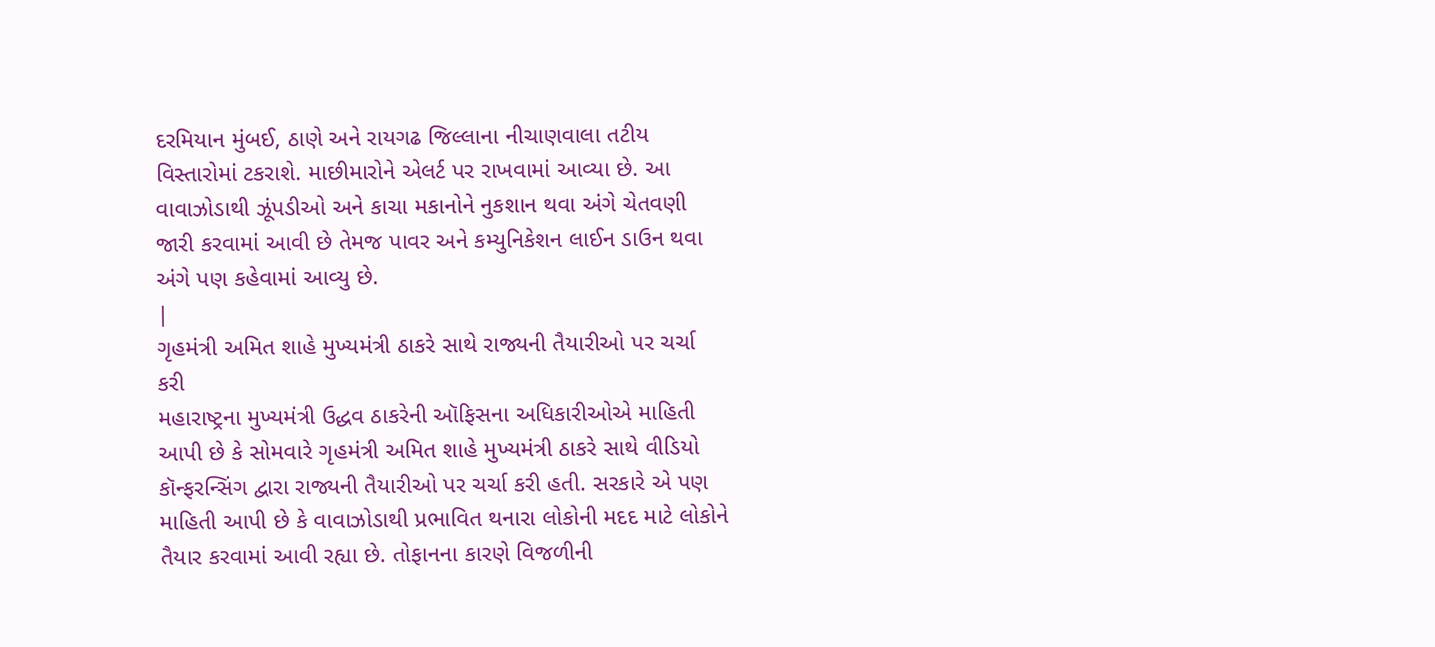દરમિયાન મુંબઈ, ઠાણે અને રાયગઢ જિલ્લાના નીચાણવાલા તટીય વિસ્તારોમાં ટકરાશે. માછીમારોને એલર્ટ પર રાખવામાં આવ્યા છે. આ વાવાઝોડાથી ઝૂંપડીઓ અને કાચા મકાનોને નુકશાન થવા અંગે ચેતવણી જારી કરવામાં આવી છે તેમજ પાવર અને કમ્યુનિકેશન લાઈન ડાઉન થવા અંગે પણ કહેવામાં આવ્યુ છે.
|
ગૃહમંત્રી અમિત શાહે મુખ્યમંત્રી ઠાકરે સાથે રાજ્યની તૈયારીઓ પર ચર્ચા કરી
મહારાષ્ટ્રના મુખ્યમંત્રી ઉદ્ધવ ઠાકરેની ઑફિસના અધિકારીઓએ માહિતી આપી છે કે સોમવારે ગૃહમંત્રી અમિત શાહે મુખ્યમંત્રી ઠાકરે સાથે વીડિયો કૉન્ફરન્સિંગ દ્વારા રાજ્યની તૈયારીઓ પર ચર્ચા કરી હતી. સરકારે એ પણ માહિતી આપી છે કે વાવાઝોડાથી પ્રભાવિત થનારા લોકોની મદદ માટે લોકોને તૈયાર કરવામાં આવી રહ્યા છે. તોફાનના કારણે વિજળીની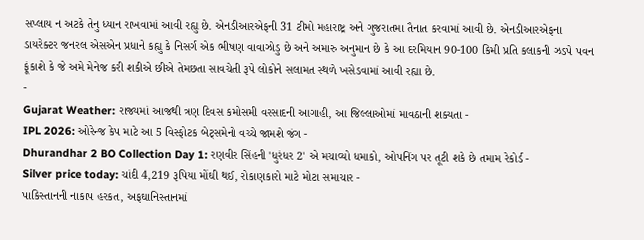સપ્લાય ન અટકે તેનુ ધ્યાન રાખવામાં આવી રહ્યુ છે. એનડીઆરએફની 31 ટીમો મહારાષ્ટ્ર અને ગુજરાતમા તૈનાત કરવામાં આવી છે. એનડીઆરએફના ડાયરેક્ટર જનરલ એસએન પ્રધાને કહ્યુ કે નિસર્ગ એક ભીષણ વાવાઝોડુ છે અને અમારુ અનુમાન છે કે આ દરમિયાન 90-100 કિમી પ્રતિ કલાકની ઝડપે પવન ફૂંકાશે કે જે અમે મેનેજ કરી શકીએ છીએ તેમછતા સાવચેતી રૂપે લોકોને સલામત સ્થળે ખસેડવામાં આવી રહ્યા છે.
-
Gujarat Weather: રાજ્યમાં આજથી ત્રણ દિવસ કમોસમી વરસાદની આગાહી, આ જિલ્લાઓમાં માવઠાની શક્યતા -
IPL 2026: ઓરેન્જ કેપ માટે આ 5 વિસ્ફોટક બેટ્સમેનો વચ્ચે જામશે જંગ -
Dhurandhar 2 BO Collection Day 1: રણવીર સિંહની 'ધુરંધર 2' એ મચાવ્યો ધમાકો, ઓપનિંગ પર તૂટી શકે છે તમામ રેકોર્ડ -
Silver price today: ચાંદી 4,219 રૂપિયા મોંઘી થઈ, રોકાણકારો માટે મોટા સમાચાર -
પાકિસ્તાનની નાકાપ હરકત, અફઘાનિસ્તાનમાં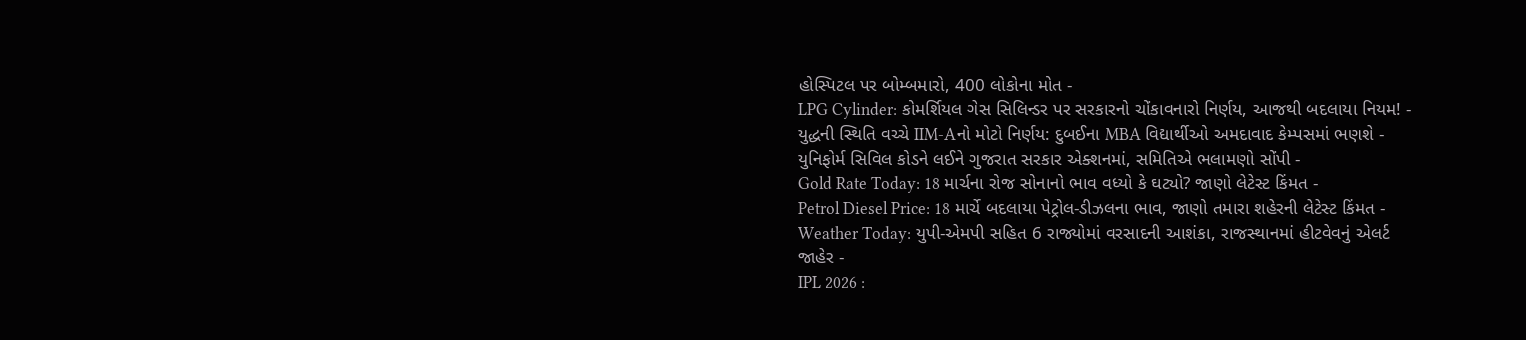હોસ્પિટલ પર બોમ્બમારો, 400 લોકોના મોત -
LPG Cylinder: કોમર્શિયલ ગેસ સિલિન્ડર પર સરકારનો ચોંકાવનારો નિર્ણય, આજથી બદલાયા નિયમ! -
યુદ્ધની સ્થિતિ વચ્ચે IIM-Aનો મોટો નિર્ણય: દુબઈના MBA વિદ્યાર્થીઓ અમદાવાદ કેમ્પસમાં ભણશે -
યુનિફોર્મ સિવિલ કોડને લઈને ગુજરાત સરકાર એક્શનમાં, સમિતિએ ભલામણો સોંપી -
Gold Rate Today: 18 માર્ચના રોજ સોનાનો ભાવ વધ્યો કે ઘટ્યો? જાણો લેટેસ્ટ કિંમત -
Petrol Diesel Price: 18 માર્ચે બદલાયા પેટ્રોલ-ડીઝલના ભાવ, જાણો તમારા શહેરની લેટેસ્ટ કિંમત -
Weather Today: યુપી-એમપી સહિત 6 રાજ્યોમાં વરસાદની આશંકા, રાજસ્થાનમાં હીટવેવનું એલર્ટ જાહેર -
IPL 2026 :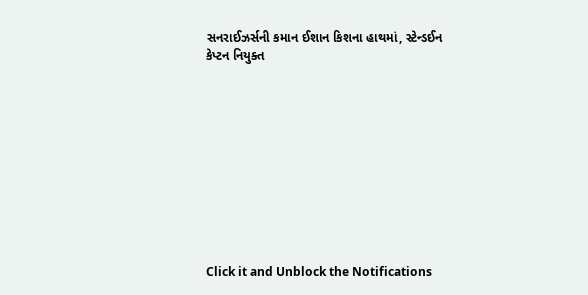સનરાઈઝર્સની કમાન ઈશાન કિશના હાથમાં, સ્ટેન્ડઈન કેપ્ટન નિયુક્ત











Click it and Unblock the Notifications